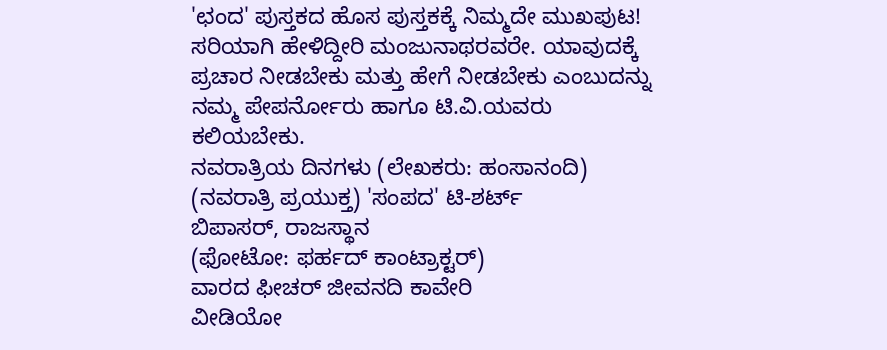'ಛಂದ' ಪುಸ್ತಕದ ಹೊಸ ಪುಸ್ತಕಕ್ಕೆ ನಿಮ್ಮದೇ ಮುಖಪುಟ!
ಸರಿಯಾಗಿ ಹೇಳಿದ್ದೀರಿ ಮಂಜುನಾಥರವರೇ. ಯಾವುದಕ್ಕೆ ಪ್ರಚಾರ ನೀಡಬೇಕು ಮತ್ತು ಹೇಗೆ ನೀಡಬೇಕು ಎಂಬುದನ್ನು ನಮ್ಮ ಪೇಪರ್ನೋರು ಹಾಗೂ ಟಿ.ವಿ.ಯವರು ಕಲಿಯಬೇಕು.
ನವರಾತ್ರಿಯ ದಿನಗಳು (ಲೇಖಕರು: ಹಂಸಾನಂದಿ) (ನವರಾತ್ರಿ ಪ್ರಯುಕ್ತ) 'ಸಂಪದ' ಟಿ-ಶರ್ಟ್
ಬಿಪಾಸರ್, ರಾಜಸ್ಥಾನ
(ಫೋಟೋ: ಫರ್ಹದ್ ಕಾಂಟ್ರಾಕ್ಟರ್)
ವಾರದ ಫೀಚರ್ ಜೀವನದಿ ಕಾವೇರಿ
ವೀಡಿಯೋ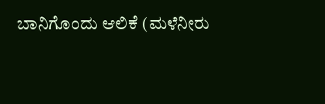ಬಾನಿಗೊಂದು ಆಲಿಕೆ (ಮಳೆನೀರು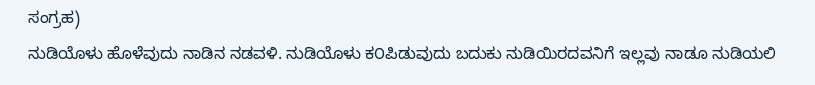ಸಂಗ್ರಹ)
ನುಡಿಯೊಳು ಹೊಳೆವುದು ನಾಡಿನ ನಡವಳಿ. ನುಡಿಯೊಳು ಕ೦ಪಿಡುವುದು ಬದುಕು ನುಡಿಯಿರದವನಿಗೆ ಇಲ್ಲವು ನಾಡೂ ನುಡಿಯಲಿ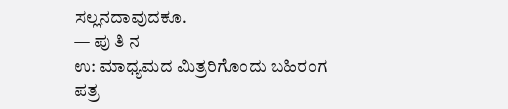ಸಲ್ಲನದಾವುದಕೂ.
— ಪು ತಿ ನ
ಉ: ಮಾಧ್ಯಮದ ಮಿತ್ರರಿಗೊಂದು ಬಹಿರಂಗ ಪತ್ರ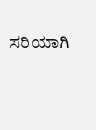ಸರಿಯಾಗಿ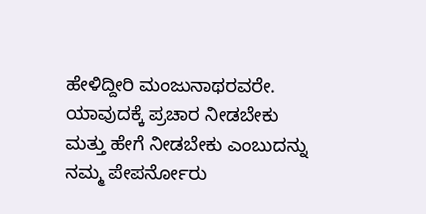ಹೇಳಿದ್ದೀರಿ ಮಂಜುನಾಥರವರೇ. ಯಾವುದಕ್ಕೆ ಪ್ರಚಾರ ನೀಡಬೇಕು ಮತ್ತು ಹೇಗೆ ನೀಡಬೇಕು ಎಂಬುದನ್ನು ನಮ್ಮ ಪೇಪರ್ನೋರು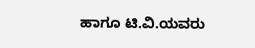ಹಾಗೂ ಟಿ.ವಿ.ಯವರು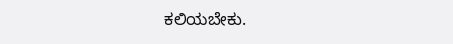ಕಲಿಯಬೇಕು.